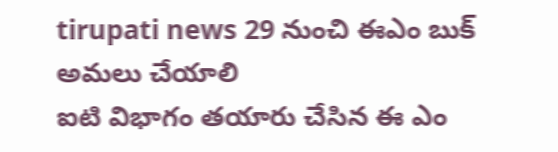tirupati news 29 నుంచి ఈఎం బుక్ అమలు చేయాలి
ఐటి విభాగం తయారు చేసిన ఈ ఎం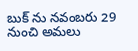బుక్ ను నవంబరు 29 నుంచి అమలు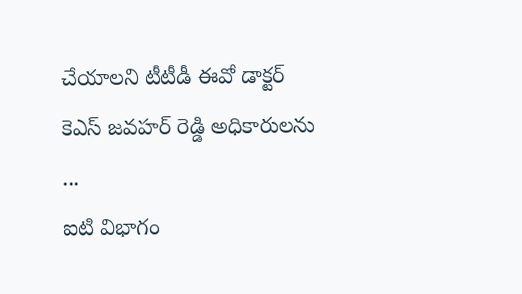చేయాలని టీటీడీ ఈవో డాక్టర్ కెఎస్ జవహర్ రెడ్డి అధికారులను ...
ఐటి విభాగం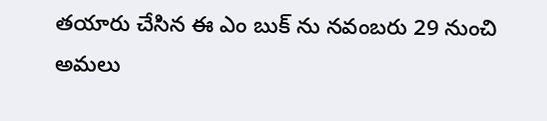తయారు చేసిన ఈ ఎం బుక్ ను నవంబరు 29 నుంచి అమలు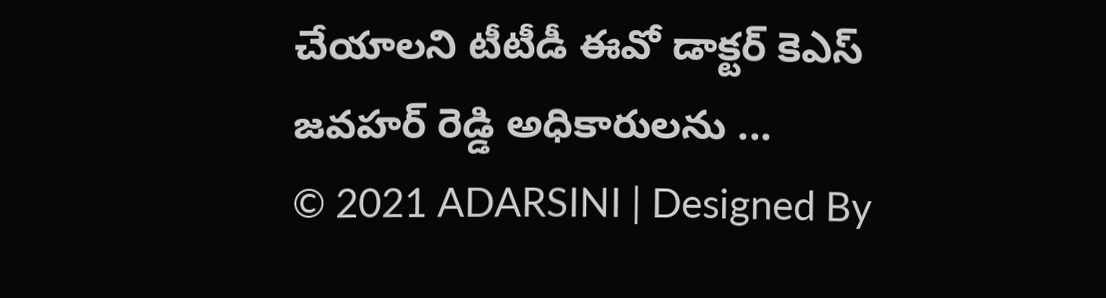చేయాలని టీటీడీ ఈవో డాక్టర్ కెఎస్ జవహర్ రెడ్డి అధికారులను ...
© 2021 ADARSINI | Designed By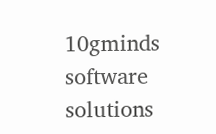10gminds software solutions